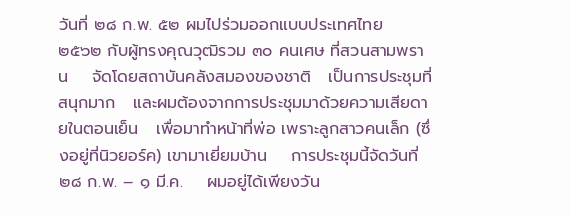วันที่ ๒๘ ก.พ. ๕๒ ผมไปร่วมออกแบบประเทศไทย ๒๕๖๒ กับผู้ทรงคุณวุฒิรวม ๓๐ คนเศษ ที่สวนสามพราน    จัดโดยสถาบันคลังสมองของชาติ   เป็นการประชุมที่สนุกมาก   และผมต้องจากการประชุมมาด้วยความเสียดายในตอนเย็น   เพื่อมาทำหน้าที่พ่อ เพราะลูกสาวคนเล็ก (ซึ่งอยู่ที่นิวยอร์ค) เขามาเยี่ยมบ้าน    การประชุมนี้จัดวันที่ ๒๘ ก.พ. – ๑ มี.ค.    ผมอยู่ได้เพียงวัน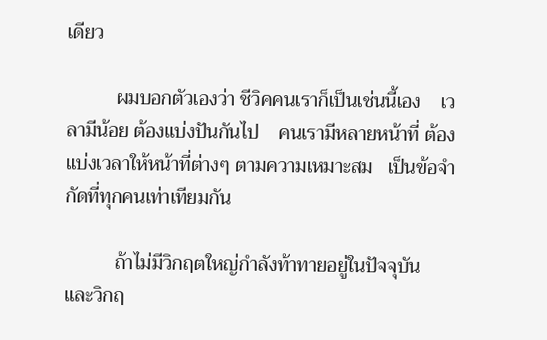เดียว

          ผมบอกตัวเองว่า ชีวิคคนเราก็เป็นเช่นนี้เอง    เวลามีน้อย ต้องแบ่งปันกันไป    คนเรามีหลายหน้าที่ ต้องแบ่งเวลาให้หน้าที่ต่างๆ ตามความเหมาะสม   เป็นข้อจำกัดที่ทุกคนเท่าเทียมกัน

          ถ้าไม่มีวิกฤตใหญ่กำลังท้าทายอยู่ในปัจจุบัน    และวิกฤ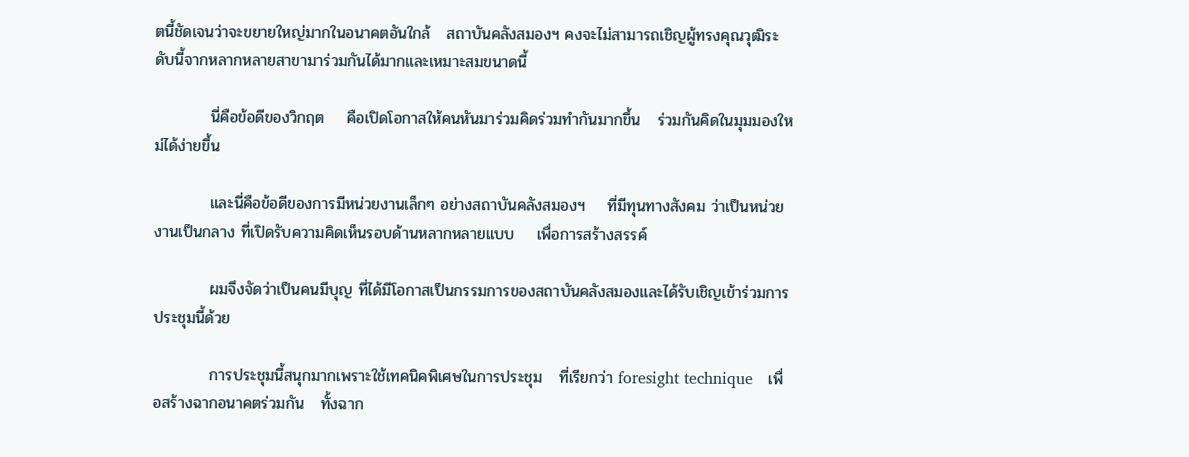ตนี้ชัดเจนว่าจะขยายใหญ่มากในอนาคตอันใกล้   สถาบันคลังสมองฯ คงจะไม่สามารถเชิญผู้ทรงคุณวุฒิระดับนี้จากหลากหลายสาขามาร่วมกันได้มากและเหมาะสมขนาดนี้

          นี่คือข้อดีของวิกฤต    คือเปิดโอกาสให้คนหันมาร่วมคิดร่วมทำกันมากขึ้น   ร่วมกันคิดในมุมมองใหม่ได้ง่ายขึ้น

          และนี่คือข้อดีของการมีหน่วยงานเล็กๆ อย่างสถาบันคลังสมองฯ    ที่มีทุนทางสังคม ว่าเป็นหน่วยงานเป็นกลาง ที่เปิดรับความคิดเห็นรอบด้านหลากหลายแบบ    เพื่อการสร้างสรรค์

          ผมจึงจัดว่าเป็นคนมีบุญ ที่ได้มีโอกาสเป็นกรรมการของสถาบันคลังสมองและได้รับเชิญเข้าร่วมการประชุมนี้ด้วย

          การประชุมนี้สนุกมากเพราะใช้เทคนิคพิเศษในการประชุม   ที่เรียกว่า foresight technique   เพื่อสร้างฉากอนาคตร่วมกัน   ทั้งฉาก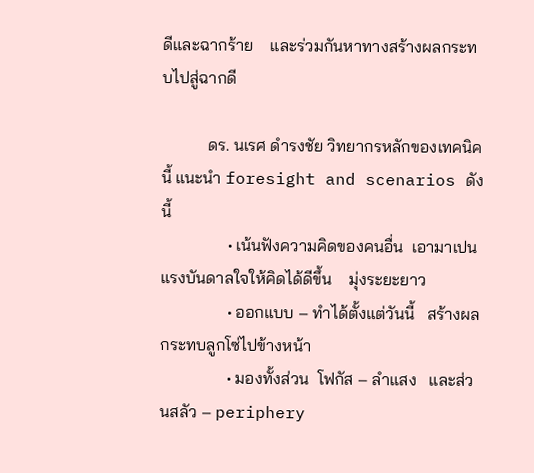ดีและฉากร้าย    และร่วมกันหาทางสร้างผลกระทบไปสู่ฉากดี

           ดร. นเรศ ดำรงชัย วิทยากรหลักของเทคนิคนี้ แนะนำ foresight and scenarios ดังนี้
                • เน้นฟังความคิดของคนอื่น  เอามาเปนแรงบันดาลใจให้คิดได้ดีขึ้น    มุ่งระยะยาว
                • ออกแบบ – ทำได้ตั้งแต่วันนี้   สร้างผลกระทบลูกโซ่ไปข้างหน้า
                • มองทั้งส่วน  โฟกัส – ลำแสง   และส่วนสลัว – periphery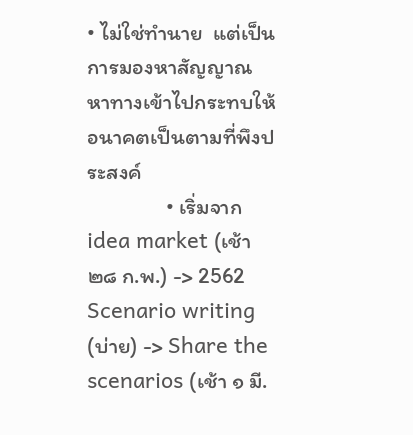• ไม่ใช่ทำนาย  แต่เป็นการมองหาสัญญาณ   หาทางเข้าไปกระทบให้อนาคตเป็นตามที่พึงประสงค์
                • เริ่มจาก idea market (เช้า ๒๘ ก.พ.) -> 2562 Scenario writing (บ่าย) -> Share the scenarios (เช้า ๑ มี.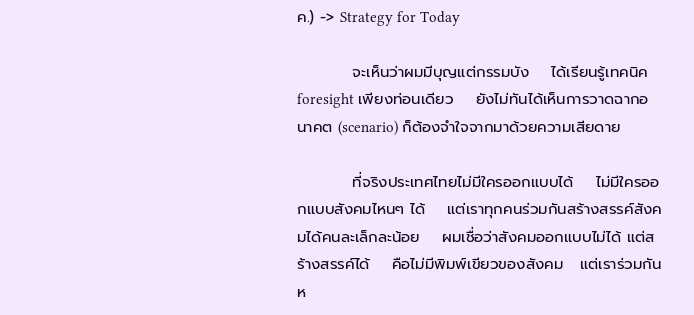ค.) -> Strategy for Today

          จะเห็นว่าผมมีบุญแต่กรรมบัง    ได้เรียนรู้เทคนิค foresight เพียงท่อนเดียว    ยังไม่ทันได้เห็นการวาดฉากอนาคต (scenario) ก็ต้องจำใจจากมาด้วยความเสียดาย

          ที่จริงประเทศไทยไม่มีใครออกแบบได้    ไม่มีใครออกแบบสังคมไหนๆ ได้    แต่เราทุกคนร่วมกันสร้างสรรค์สังคมได้คนละเล็กละน้อย    ผมเชื่อว่าสังคมออกแบบไม่ได้ แต่สร้างสรรค์ได้    คือไม่มีพิมพ์เขียวของสังคม   แต่เราร่วมกันห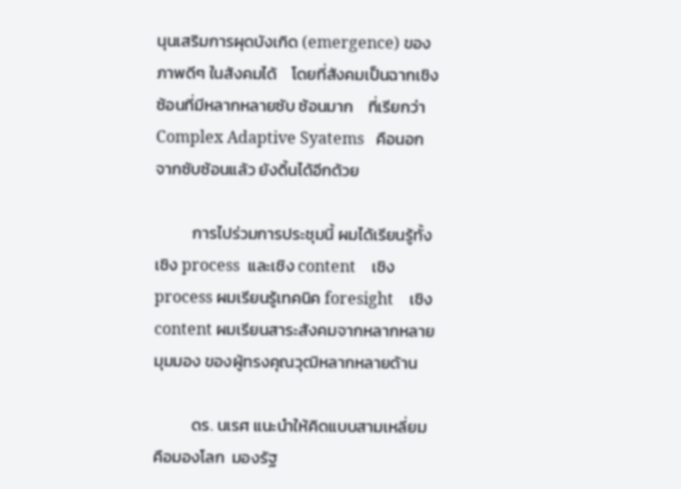นุนเสริมการผุดบังเกิด (emergence) ของภาพดีๆ ในสังคมได้    โดยที่สังคมเป็นฉากเชิงซ้อนที่มีหลากหลายซับ ซ้อนมาก    ที่เรียกว่า Complex Adaptive Syatems   คือนอกจากซับซ้อนแล้ว ยังดิ้นได้อีกด้วย

          การไปร่วมการประชุมนี้ ผมได้เรียนรู้ทั้งเชิง process  และเชิง content    เชิง process ผมเรียนรู้เทคนิค foresight    เชิง content ผมเรียนสาระสังคมจากหลากหลาย มุมมอง ของผู้ทรงคุณวุฒิหลากหลายด้าน

          ดร. นเรศ แนะนำให้คิดแบบสามเหลี่ยม  คือมองโลก  มองรัฐ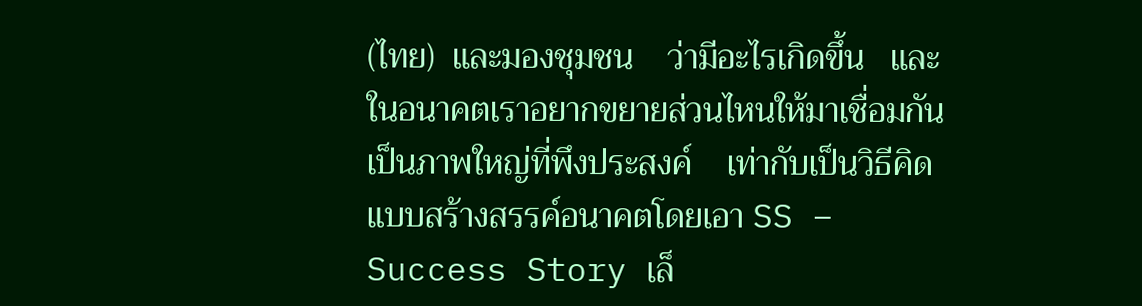(ไทย)  และมองชุมชน    ว่ามีอะไรเกิดขึ้น   และในอนาคตเราอยากขยายส่วนไหนให้มาเชื่อมกันเป็นภาพใหญ่ที่พึงประสงค์    เท่ากับเป็นวิธีคิดแบบสร้างสรรค์อนาคตโดยเอา SS – Success Story เล็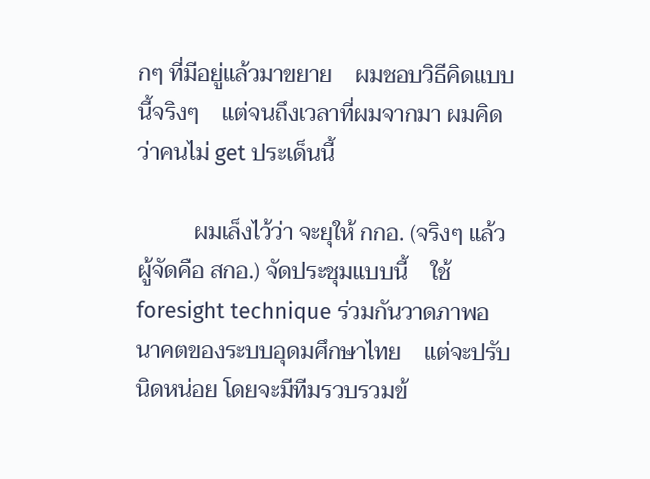กๆ ที่มีอยู่แล้วมาขยาย    ผมชอบวิธีคิดแบบนี้จริงๆ    แต่จนถึงเวลาที่ผมจากมา ผมคิดว่าคนไม่ get ประเด็นนี้

          ผมเล็งไว้ว่า จะยุให้ กกอ. (จริงๆ แล้วผู้จัดคือ สกอ.) จัดประชุมแบบนี้    ใช้ foresight technique ร่วมกันวาดภาพอนาคตของระบบอุดมศึกษาไทย    แต่จะปรับนิดหน่อย โดยจะมีทีมรวบรวมข้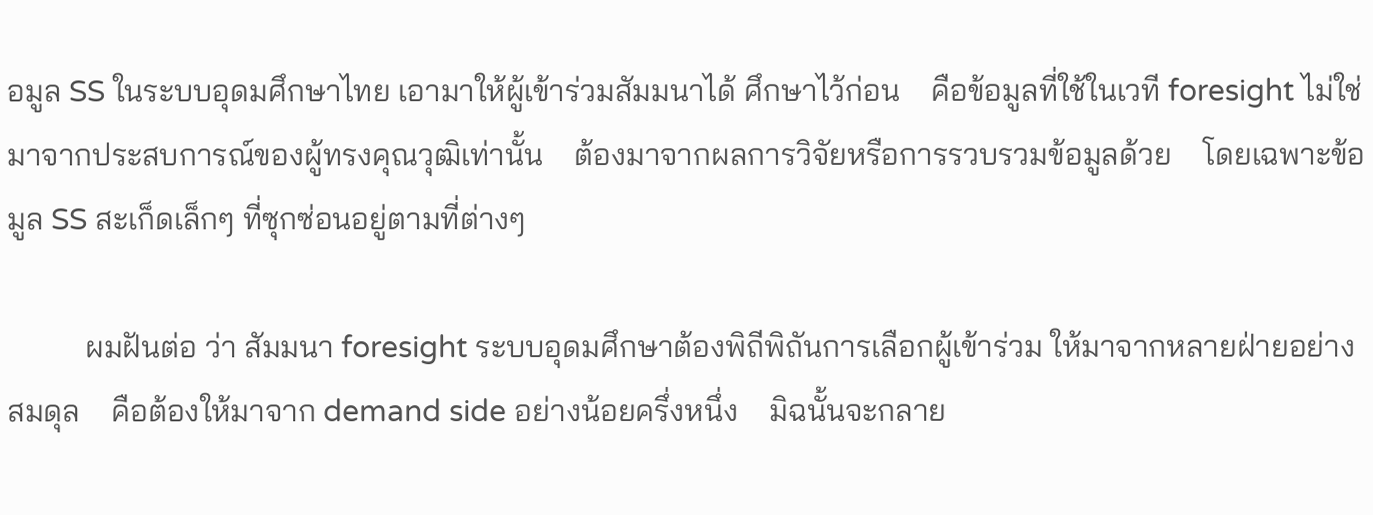อมูล SS ในระบบอุดมศึกษาไทย เอามาให้ผู้เข้าร่วมสัมมนาได้ ศึกษาไว้ก่อน    คือข้อมูลที่ใช้ในเวที foresight ไม่ใช่มาจากประสบการณ์ของผู้ทรงคุณวุฒิเท่านั้น    ต้องมาจากผลการวิจัยหรือการรวบรวมข้อมูลด้วย    โดยเฉพาะข้อมูล SS สะเก็ดเล็กๆ ที่ซุกซ่อนอยู่ตามที่ต่างๆ

          ผมฝันต่อ ว่า สัมมนา foresight ระบบอุดมศึกษาต้องพิถีพิถันการเลือกผู้เข้าร่วม ให้มาจากหลายฝ่ายอย่างสมดุล    คือต้องให้มาจาก demand side อย่างน้อยครึ่งหนึ่ง    มิฉนั้นจะกลาย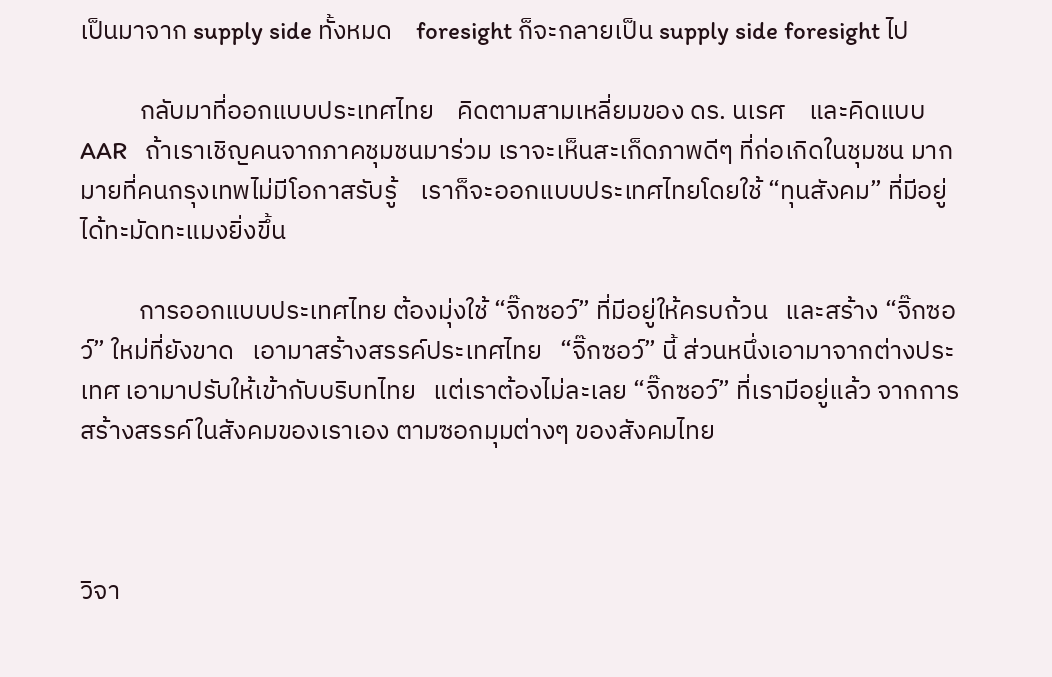เป็นมาจาก supply side ทั้งหมด    foresight ก็จะกลายเป็น supply side foresight ไป

          กลับมาที่ออกแบบประเทศไทย    คิดตามสามเหลี่ยมของ ดร. นเรศ    และคิดแบบ AAR   ถ้าเราเชิญคนจากภาคชุมชนมาร่วม เราจะเห็นสะเก็ดภาพดีๆ ที่ก่อเกิดในชุมชน มากมายที่คนกรุงเทพไม่มีโอกาสรับรู้    เราก็จะออกแบบประเทศไทยโดยใช้ “ทุนสังคม” ที่มีอยู่ได้ทะมัดทะแมงยิ่งขึ้น

          การออกแบบประเทศไทย ต้องมุ่งใช้ “จิ๊กซอว์” ที่มีอยู่ให้ครบถ้วน   และสร้าง “จิ๊กซอว์” ใหม่ที่ยังขาด   เอามาสร้างสรรค์ประเทศไทย   “จิ๊กซอว์” นี้ ส่วนหนึ่งเอามาจากต่างประเทศ เอามาปรับให้เข้ากับบริบทไทย   แต่เราต้องไม่ละเลย “จิ๊กซอว์” ที่เรามีอยู่แล้ว จากการสร้างสรรค์ในสังคมของเราเอง ตามซอกมุมต่างๆ ของสังคมไทย



วิจา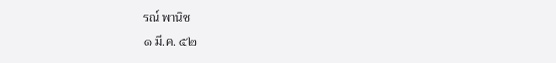รณ์ พานิช
๑ มี.ค. ๕๒